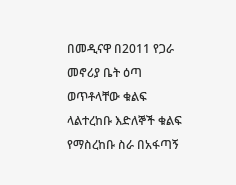በመዲናዋ በ2011 የጋራ መኖሪያ ቤት ዕጣ ወጥቶላቸው ቁልፍ ላልተረከቡ እድለኞች ቁልፍ የማስረከቡ ስራ በአፋጣኝ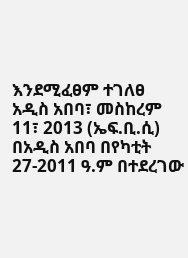እንደሚፈፀም ተገለፀ
አዲስ አበባ፣ መስከረም 11፣ 2013 (ኤፍ.ቢ.ሲ) በአዲስ አበባ በየካቲት 27-2011 ዓ.ም በተደረገው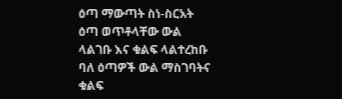ዕጣ ማውጣት ስነ-ስርአት ዕጣ ወጥቶላቸው ውል ላልገቡ እና ቁልፍ ላልተረከቡ ባለ ዕጣዎች ውል ማስገባትና ቁልፍ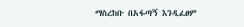ማስረከቡ በአፋጣኝ እንዲፈፀም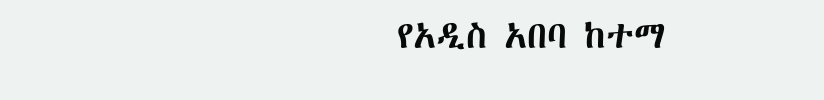የአዲስ አበባ ከተማ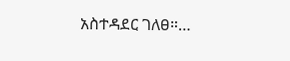አስተዳደር ገለፀ።…